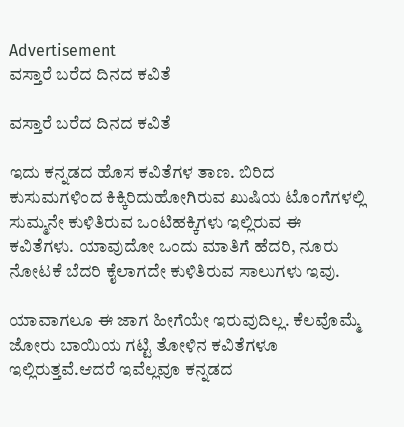Advertisement
ವಸ್ತಾರೆ ಬರೆದ ದಿನದ ಕವಿತೆ

ವಸ್ತಾರೆ ಬರೆದ ದಿನದ ಕವಿತೆ

ಇದು ಕನ್ನಡದ ಹೊಸ ಕವಿತೆಗಳ ತಾಣ. ಬಿರಿದ ಕುಸುಮಗಳಿಂದ ಕಿಕ್ಕಿರಿದುಹೋಗಿರುವ ಖುಷಿಯ ಟೊಂಗೆಗಳಲ್ಲಿ ಸುಮ್ಮನೇ ಕುಳಿತಿರುವ ಒಂಟಿಹಕ್ಕಿಗಳು ಇಲ್ಲಿರುವ ಈ ಕವಿತೆಗಳು. ಯಾವುದೋ ಒಂದು ಮಾತಿಗೆ ಹೆದರಿ, ನೂರು ನೋಟಕೆ ಬೆದರಿ ಕೈಲಾಗದೇ ಕುಳಿತಿರುವ ಸಾಲುಗಳು ಇವು.

ಯಾವಾಗಲೂ ಈ ಜಾಗ ಹೀಗೆಯೇ ಇರುವುದಿಲ್ಲ. ಕೆಲವೊಮ್ಮೆ ಜೋರು ಬಾಯಿಯ ಗಟ್ಟಿ ತೋಳಿನ ಕವಿತೆಗಳೂ ಇಲ್ಲಿರುತ್ತವೆ.ಆದರೆ ಇವೆಲ್ಲವೂ ಕನ್ನಡದ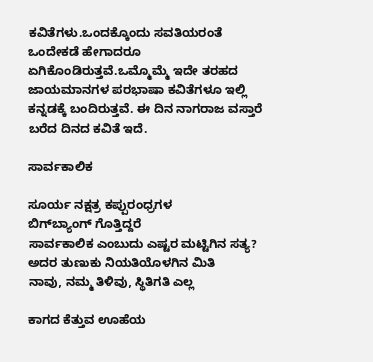ಕವಿತೆಗಳು.ಒಂದಕ್ಕೊಂದು ಸವತಿಯರಂತೆ ಒಂದೇಕಡೆ ಹೇಗಾದರೂ ಏಗಿಕೊಂಡಿರುತ್ತವೆ.ಒಮ್ಮೊಮ್ಮೆ ಇದೇ ತರಹದ ಜಾಯಮಾನಗಳ ಪರಭಾಷಾ ಕವಿತೆಗಳೂ ಇಲ್ಲಿ ಕನ್ನಡಕ್ಕೆ ಬಂದಿರುತ್ತವೆ. ಈ ದಿನ ನಾಗರಾಜ ವಸ್ತಾರೆ ಬರೆದ ದಿನದ ಕವಿತೆ ಇದೆ.

ಸಾರ್ವಕಾಲಿಕ

ಸೂರ್ಯ ನಕ್ಷತ್ರ ಕಪ್ಪುರಂಧ್ರಗಳ
ಬಿಗ್‍ಬ್ಯಾಂಗ್ ಗೊತ್ತಿದ್ದರೆ
ಸಾರ್ವಕಾಲಿಕ ಎಂಬುದು ಎಷ್ಟರ ಮಟ್ಟಿಗಿನ ಸತ್ಯ?
ಅದರ ತುಣುಕು ನಿಯತಿಯೊಳಗಿನ ಮಿತಿ
ನಾವು, ನಮ್ಮ ತಿಳಿವು, ಸ್ಥಿತಿಗತಿ ಎಲ್ಲ

ಕಾಗದ ಕೆತ್ತುವ ಊಹೆಯ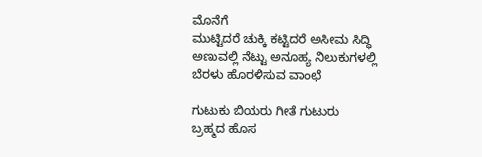ಮೊನೆಗೆ
ಮುಟ್ಟಿದರೆ ಚುಕ್ಕಿ ಕಟ್ಟಿದರೆ ಅಸೀಮ ಸಿದ್ಧಿ
ಅಣುವಲ್ಲಿ ನೆಟ್ಟು ಅನೂಹ್ಯ ನಿಲುಕುಗಳಲ್ಲಿ
ಬೆರಳು ಹೊರಳಿಸುವ ವಾಂಛೆ

ಗುಟುಕು ಬಿಯರು ಗೀತೆ ಗುಟುರು
ಬ್ರಹ್ಮದ ಹೊಸ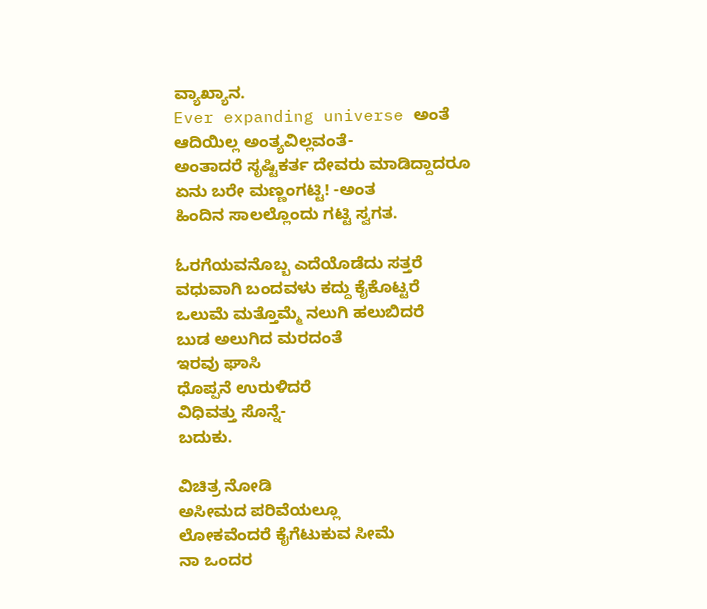ವ್ಯಾಖ್ಯಾನ.
Ever expanding universe ಅಂತೆ
ಆದಿಯಿಲ್ಲ ಅಂತ್ಯವಿಲ್ಲವಂತೆ-
ಅಂತಾದರೆ ಸೃಷ್ಟಿಕರ್ತ ದೇವರು ಮಾಡಿದ್ದಾದರೂ
ಏನು ಬರೇ ಮಣ್ಣಂಗಟ್ಟಿ! -ಅಂತ
ಹಿಂದಿನ ಸಾಲಲ್ಲೊಂದು ಗಟ್ಟಿ ಸ್ವಗತ.

ಓರಗೆಯವನೊಬ್ಬ ಎದೆಯೊಡೆದು ಸತ್ತರೆ
ವಧುವಾಗಿ ಬಂದವಳು ಕದ್ದು ಕೈಕೊಟ್ಟರೆ
ಒಲುಮೆ ಮತ್ತೊಮ್ಮೆ ನಲುಗಿ ಹಲುಬಿದರೆ
ಬುಡ ಅಲುಗಿದ ಮರದಂತೆ
ಇರವು ಘಾಸಿ
ಧೊಪ್ಪನೆ ಉರುಳಿದರೆ
ವಿಧಿವತ್ತು ಸೊನ್ನೆ-
ಬದುಕು.

ವಿಚಿತ್ರ ನೋಡಿ
ಅಸೀಮದ ಪರಿವೆಯಲ್ಲೂ
ಲೋಕವೆಂದರೆ ಕೈಗೆಟುಕುವ ಸೀಮೆ
ನಾ ಒಂದರ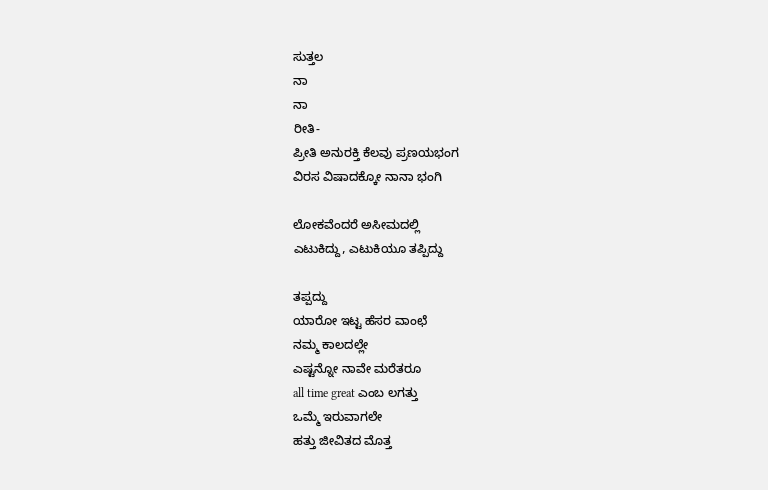ಸುತ್ತಲ
ನಾ
ನಾ
ರೀತಿ-
ಪ್ರೀತಿ ಅನುರಕ್ತಿ ಕೆಲವು ಪ್ರಣಯಭಂಗ
ವಿರಸ ವಿಷಾದಕ್ಕೋ ನಾನಾ ಭಂಗಿ

ಲೋಕವೆಂದರೆ ಅಸೀಮದಲ್ಲಿ
ಎಟುಕಿದ್ದು, ಎಟುಕಿಯೂ ತಪ್ಪಿದ್ದು

ತಪ್ಪದ್ದು
ಯಾರೋ ಇಟ್ಟ ಹೆಸರ ವಾಂಛೆ
ನಮ್ಮ ಕಾಲದಲ್ಲೇ
ಎಷ್ಟನ್ನೋ ನಾವೇ ಮರೆತರೂ
all time great ಎಂಬ ಲಗತ್ತು
ಒಮ್ಮೆ ಇರುವಾಗಲೇ
ಹತ್ತು ಜೀವಿತದ ಮೊತ್ತ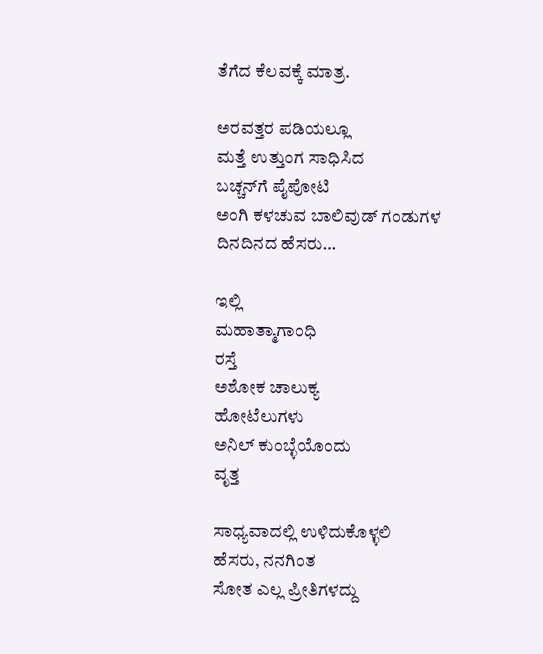ತೆಗೆದ ಕೆಲವಕ್ಕೆ ಮಾತ್ರ.

ಅರವತ್ತರ ಪಡಿಯಲ್ಲೂ
ಮತ್ತೆ ಉತ್ತುಂಗ ಸಾಧಿಸಿದ
ಬಚ್ಚನ್‍ಗೆ ಪೈಪೋಟಿ
ಅಂಗಿ ಕಳಚುವ ಬಾಲಿವುಡ್ ಗಂಡುಗಳ
ದಿನದಿನದ ಹೆಸರು…

ಇಲ್ಲಿ
ಮಹಾತ್ಮಾಗಾಂಧಿ
ರಸ್ತೆ
ಅಶೋಕ ಚಾಲುಕ್ಯ
ಹೋಟೆಲುಗಳು
ಅನಿಲ್ ಕುಂಬ್ಳೆಯೊಂದು
ವೃತ್ತ

ಸಾಧ್ಯವಾದಲ್ಲಿ ಉಳಿದುಕೊಳ್ಳಲಿ
ಹೆಸರು, ನನಗಿಂತ
ಸೋತ ಎಲ್ಲ ಪ್ರೀತಿಗಳದ್ದು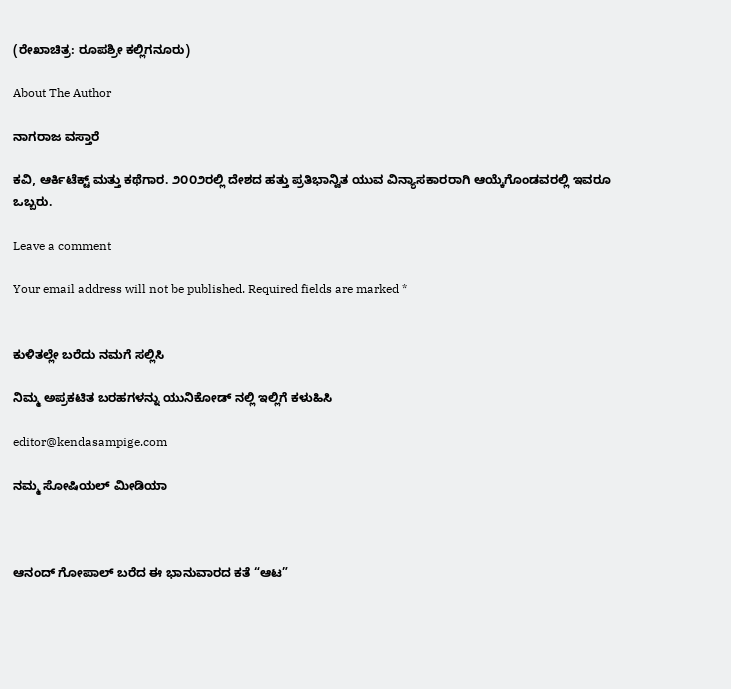(ರೇಖಾಚಿತ್ರ: ರೂಪಶ್ರೀ ಕಲ್ಲಿಗನೂರು)

About The Author

ನಾಗರಾಜ ವಸ್ತಾರೆ

ಕವಿ, ಆರ್ಕಿಟೆಕ್ಟ್ ಮತ್ತು ಕಥೆಗಾರ. ೨೦೦೨ರಲ್ಲಿ ದೇಶದ ಹತ್ತು ಪ್ರತಿಭಾನ್ವಿತ ಯುವ ವಿನ್ಯಾಸಕಾರರಾಗಿ ಆಯ್ಕೆಗೊಂಡವರಲ್ಲಿ ಇವರೂ ಒಬ್ಬರು.

Leave a comment

Your email address will not be published. Required fields are marked *


ಕುಳಿತಲ್ಲೇ ಬರೆದು ನಮಗೆ ಸಲ್ಲಿಸಿ

ನಿಮ್ಮ ಅಪ್ರಕಟಿತ ಬರಹಗಳನ್ನು ಯುನಿಕೋಡ್ ನಲ್ಲಿ ಇಲ್ಲಿಗೆ ಕಳುಹಿಸಿ

editor@kendasampige.com

ನಮ್ಮ ಸೋಷಿಯಲ್‌ ಮೀಡಿಯಾ



ಆನಂದ್‌ ಗೋಪಾಲ್‌ ಬರೆದ ಈ ಭಾನುವಾರದ ಕತೆ “ಆಟ”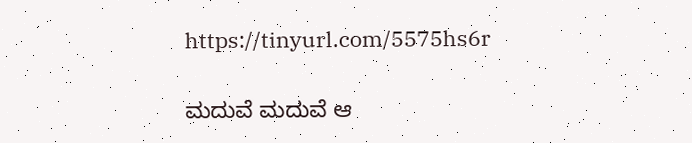https://tinyurl.com/5575hs6r

ಮದುವೆ ಮದುವೆ ಆ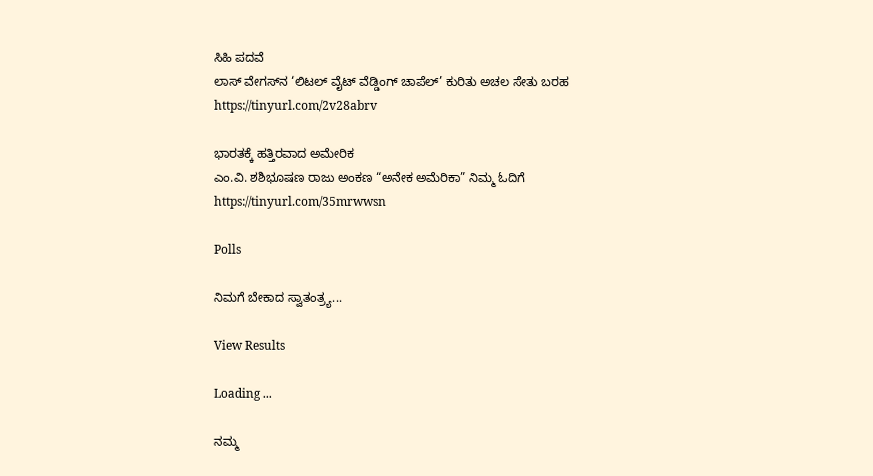ಸಿಹಿ ಪದವೆ
ಲಾಸ್‌ ವೇಗಸ್‌ನ ‘ಲಿಟಲ್ ವೈಟ್ ವೆಡ್ಡಿಂಗ್ ಚಾಪೆಲ್’ ಕುರಿತು ಅಚಲ ಸೇತು ಬರಹ
https://tinyurl.com/2v28abrv

ಭಾರತಕ್ಕೆ ಹತ್ತಿರವಾದ ಅಮೇರಿಕ
ಎಂ.ವಿ. ಶಶಿಭೂಷಣ ರಾಜು ಅಂಕಣ “ಅನೇಕ ಅಮೆರಿಕಾ” ನಿಮ್ಮ ಓದಿಗೆ
https://tinyurl.com/35mrwwsn

Polls

ನಿಮಗೆ ಬೇಕಾದ ಸ್ವಾತಂತ್ರ್ಯ...

View Results

Loading ...

ನಮ್ಮ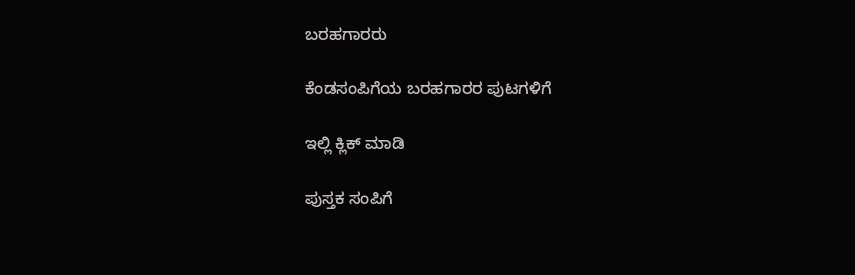ಬರಹಗಾರರು

ಕೆಂಡಸಂಪಿಗೆಯ ಬರಹಗಾರರ ಪುಟಗಳಿಗೆ

ಇಲ್ಲಿ ಕ್ಲಿಕ್ ಮಾಡಿ

ಪುಸ್ತಕ ಸಂಪಿಗೆ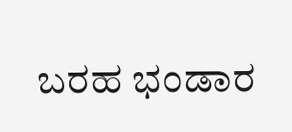ಬರಹ ಭಂಡಾರ